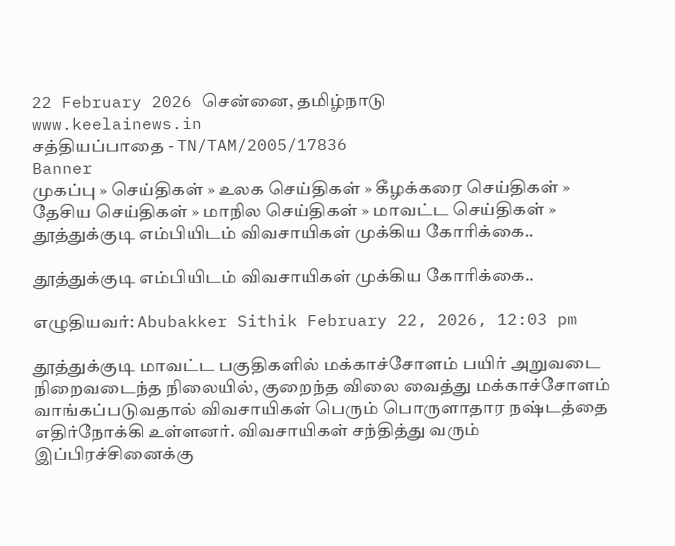22 February 2026 சென்னை, தமிழ்நாடு
www.keelainews.in
சத்தியப்பாதை - TN/TAM/2005/17836
Banner
முகப்பு » செய்திகள் » உலக செய்திகள் » கீழக்கரை செய்திகள் » தேசிய செய்திகள் » மாநில செய்திகள் » மாவட்ட செய்திகள் » தூத்துக்குடி எம்பியிடம் விவசாயிகள் முக்கிய கோரிக்கை..

தூத்துக்குடி எம்பியிடம் விவசாயிகள் முக்கிய கோரிக்கை..

எழுதியவர்: Abubakker Sithik February 22, 2026, 12:03 pm

தூத்துக்குடி மாவட்ட பகுதிகளில் மக்காச்சோளம் பயிர் அறுவடை நிறைவடைந்த நிலையில், குறைந்த விலை வைத்து மக்காச்சோளம் வாங்கப்படுவதால் விவசாயிகள் பெரும் பொருளாதார நஷ்டத்தை எதிர்நோக்கி உள்ளனர். விவசாயிகள் சந்தித்து வரும் இப்பிரச்சினைக்கு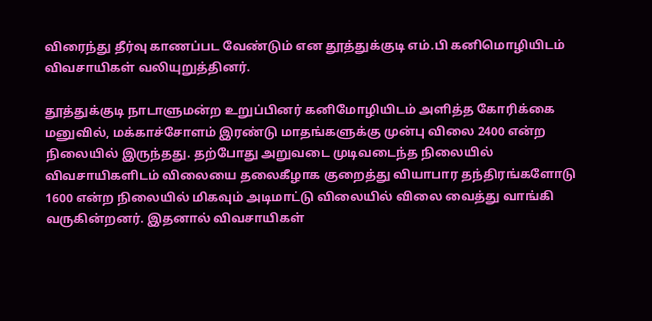விரைந்து தீர்வு காணப்பட வேண்டும் என தூத்துக்குடி எம்.பி கனிமொழியிடம் விவசாயிகள் வலியுறுத்தினர்.

தூத்துக்குடி நாடாளுமன்ற உறுப்பினர் கனிமோழியிடம் அளித்த கோரிக்கை மனுவில், மக்காச்சோளம் இரண்டு மாதங்களுக்கு முன்பு விலை 2400 என்ற நிலையில் இருந்தது. தற்போது அறுவடை முடிவடைந்த நிலையில் விவசாயிகளிடம் விலையை தலைகீழாக குறைத்து வியாபார தந்திரங்களோடு 1600 என்ற நிலையில் மிகவும் அடிமாட்டு விலையில் விலை வைத்து வாங்கி வருகின்றனர். இதனால் விவசாயிகள்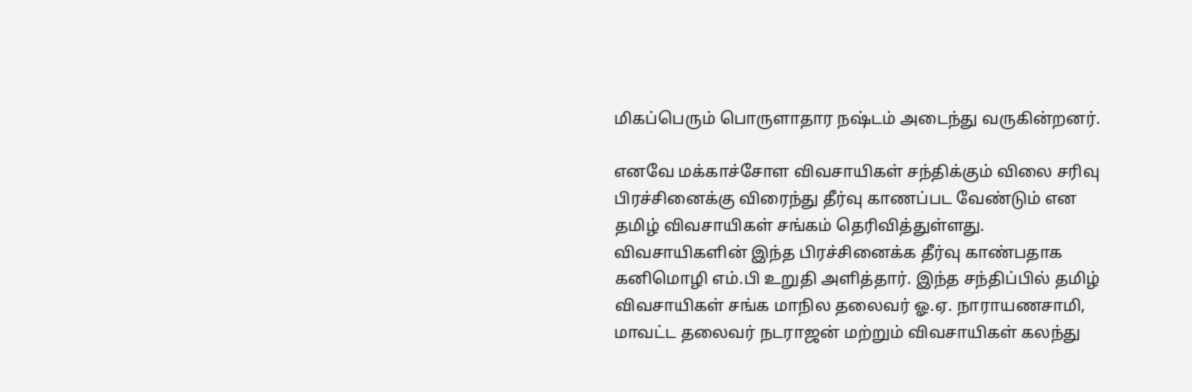மிகப்பெரும் பொருளாதார நஷ்டம் அடைந்து வருகின்றனர்.

எனவே மக்காச்சோள விவசாயிகள் சந்திக்கும் விலை சரிவு பிரச்சினைக்கு விரைந்து தீர்வு காணப்பட வேண்டும் என தமிழ் விவசாயிகள் சங்கம் தெரிவித்துள்ளது. விவசாயிகளின் இந்த பிரச்சினைக்க தீர்வு காண்பதாக கனிமொழி எம்.பி உறுதி அளித்தார். இந்த சந்திப்பில் தமிழ் விவசாயிகள் சங்க மாநில தலைவர் ஓ.ஏ. நாராயணசாமி, மாவட்ட தலைவர் நடராஜன் மற்றும் விவசாயிகள் கலந்து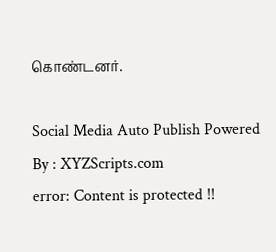கொண்டனர்.

Social Media Auto Publish Powered By : XYZScripts.com
error: Content is protected !!